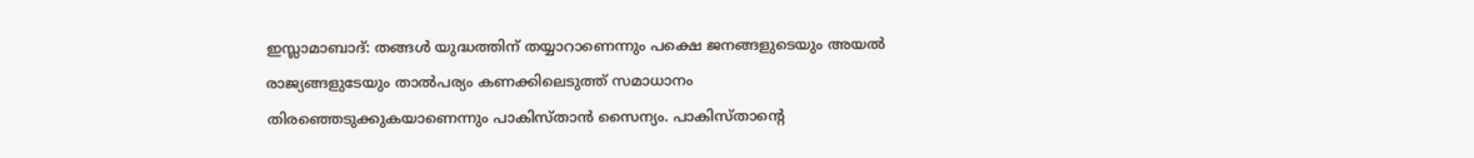ഇസ്ലാമാബാദ്: തങ്ങൾ യുദ്ധത്തിന് തയ്യാറാണെന്നും പക്ഷെ ജനങ്ങളുടെയും അയൽ രാജ്യങ്ങളുടേയും താൽപര്യം കണക്കിലെടുത്ത് സമാധാനം തിരഞ്ഞെടുക്കുകയാണെന്നും പാകിസ്താൻ സൈന്യം. പാകിസ്താന്റെ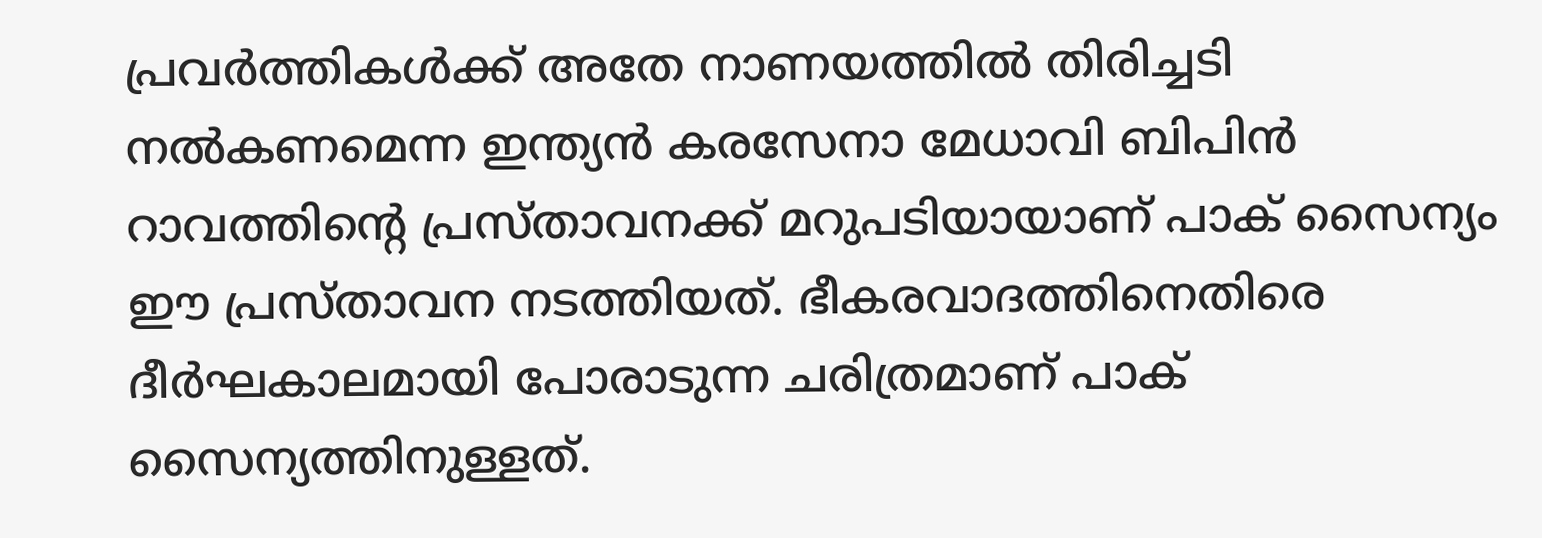പ്രവർത്തികൾക്ക് അതേ നാണയത്തിൽ തിരിച്ചടി നൽകണമെന്ന ഇന്ത്യൻ കരസേനാ മേധാവി ബിപിൻ റാവത്തിന്റെ പ്രസ്താവനക്ക് മറുപടിയായാണ് പാക് സൈന്യം ഈ പ്രസ്താവന നടത്തിയത്. ഭീകരവാദത്തിനെതിരെ ദീർഘകാലമായി പോരാടുന്ന ചരിത്രമാണ് പാക് സൈന്യത്തിനുള്ളത്.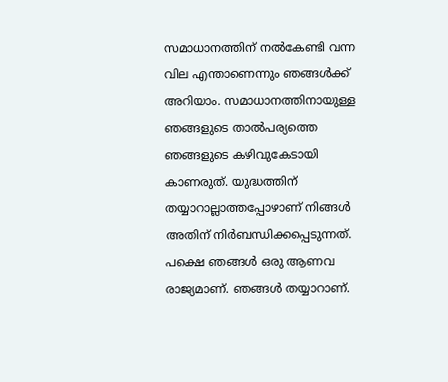സമാധാനത്തിന് നൽകേണ്ടി വന്ന വില എന്താണെന്നും ഞങ്ങൾക്ക് അറിയാം. സമാധാനത്തിനായുള്ള ഞങ്ങളുടെ താൽപര്യത്തെ ഞങ്ങളുടെ കഴിവുകേടായി കാണരുത്. യുദ്ധത്തിന് തയ്യാറാല്ലാത്തപ്പോഴാണ് നിങ്ങൾ അതിന് നിർബന്ധിക്കപ്പെടുന്നത്. പക്ഷെ ഞങ്ങൾ ഒരു ആണവ രാജ്യമാണ്. ഞങ്ങൾ തയ്യാറാണ്.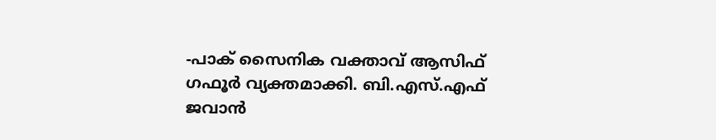-പാക് സൈനിക വക്താവ് ആസിഫ് ഗഫൂർ വ്യക്തമാക്കി. ബി.എസ്.എഫ് ജവാൻ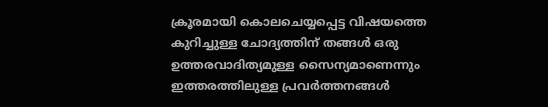ക്രൂരമായി കൊലചെയ്യപ്പെട്ട വിഷയത്തെ കുറിച്ചുള്ള ചോദ്യത്തിന് തങ്ങൾ ഒരു ഉത്തരവാദിത്യമുള്ള സൈന്യമാണെന്നും ഇത്തരത്തിലുള്ള പ്രവർത്തനങ്ങൾ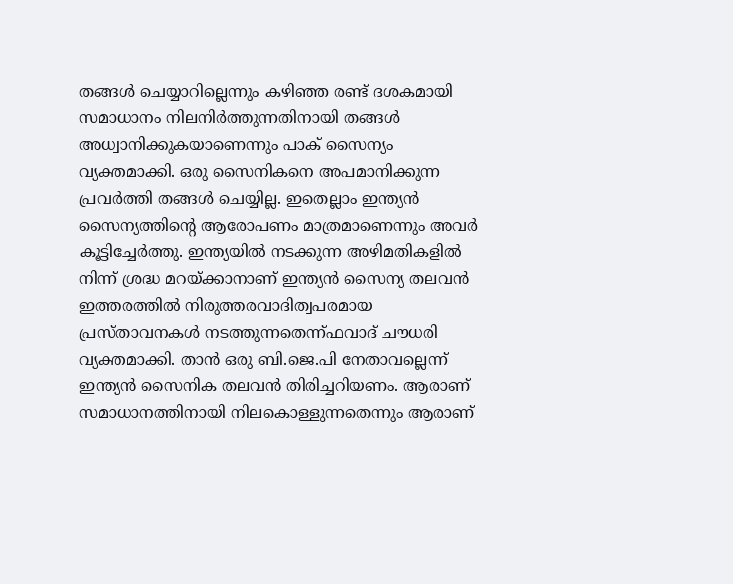തങ്ങൾ ചെയ്യാറില്ലെന്നും കഴിഞ്ഞ രണ്ട് ദശകമായി സമാധാനം നിലനിർത്തുന്നതിനായി തങ്ങൾ അധ്വാനിക്കുകയാണെന്നും പാക് സൈന്യം വ്യക്തമാക്കി. ഒരു സൈനികനെ അപമാനിക്കുന്ന പ്രവർത്തി തങ്ങൾ ചെയ്യില്ല. ഇതെല്ലാം ഇന്ത്യൻ സൈന്യത്തിന്റെ ആരോപണം മാത്രമാണെന്നും അവർ കൂട്ടിച്ചേർത്തു. ഇന്ത്യയിൽ നടക്കുന്ന അഴിമതികളിൽ നിന്ന് ശ്രദ്ധ മറയ്ക്കാനാണ് ഇന്ത്യൻ സൈന്യ തലവൻ ഇത്തരത്തിൽ നിരുത്തരവാദിത്വപരമായ പ്രസ്താവനകൾ നടത്തുന്നതെന്ന്ഫവാദ് ചൗധരി വ്യക്തമാക്കി. താൻ ഒരു ബി.ജെ.പി നേതാവല്ലെന്ന് ഇന്ത്യൻ സൈനിക തലവൻ തിരിച്ചറിയണം. ആരാണ് സമാധാനത്തിനായി നിലകൊള്ളുന്നതെന്നും ആരാണ്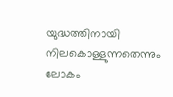യുദ്ധത്തിനായി നിലകൊള്ളുന്നതെന്നും ലോകം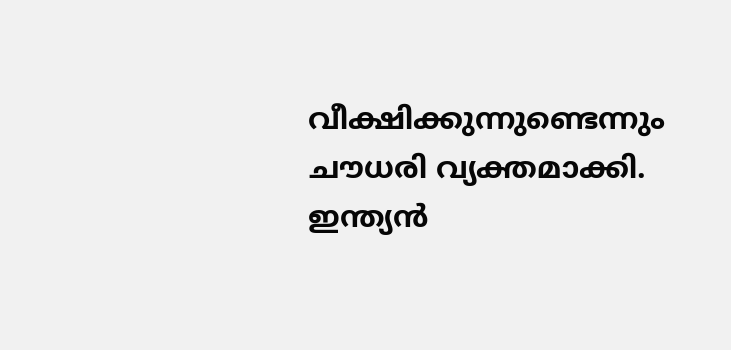വീക്ഷിക്കുന്നുണ്ടെന്നും ചൗധരി വ്യക്തമാക്കി. ഇന്ത്യൻ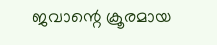ജവാന്റെ ക്രൂരമായ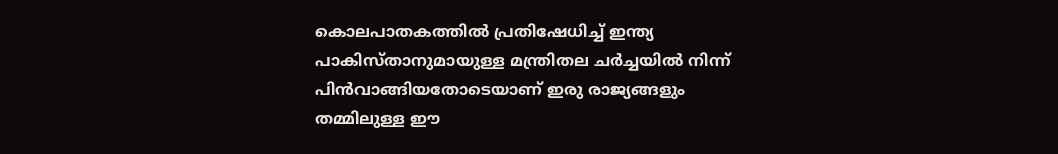കൊലപാതകത്തിൽ പ്രതിഷേധിച്ച് ഇന്ത്യ പാകിസ്താനുമായുള്ള മന്ത്രിതല ചർച്ചയിൽ നിന്ന് പിൻവാങ്ങിയതോടെയാണ് ഇരു രാജ്യങ്ങളും തമ്മിലുള്ള ഈ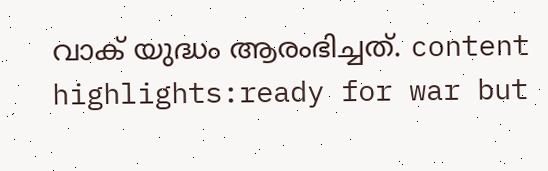വാക് യുദ്ധം ആരംഭിച്ചത്. content highlights:ready for war but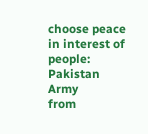choose peace in interest of people: Pakistan Army
from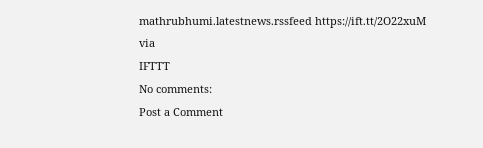mathrubhumi.latestnews.rssfeed https://ift.tt/2O22xuM
via
IFTTT
No comments:
Post a Comment